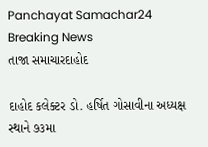Panchayat Samachar24
Breaking News
તાજા સમાચારદાહોદ

દાહોદ કલેક્ટર ડો. હર્ષિત ગોસાવીના અધ્યક્ષ સ્થાને ૭૩મા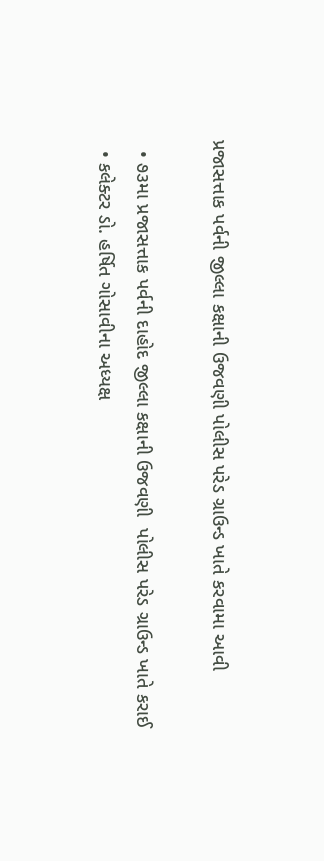પ્રજાસત્તાક પર્વની જીલ્લા કક્ષાની ઉજવણી પોલીસ પરેડ ગ્રાઉન્ડ ખાતે કરવામા આવી

  • ૭૩મા પ્રજાસત્તાક પર્વની દાહોદ જીલ્લા કક્ષાની ઉજવણી  પોલીસ પરેડ ગ્રાઉન્ડ ખાતે કરાઈ
  • કલેક્ટર ડો. હર્ષિત ગોસાવીના અધ્યક્ષ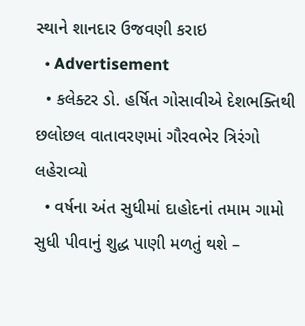સ્થાને શાનદાર ઉજવણી કરાઇ
  • Advertisement
  • કલેક્ટર ડો. હર્ષિત ગોસાવીએ દેશભક્તિથી છલોછલ વાતાવરણમાં ગૌરવભેર ત્રિરંગો લહેરાવ્યો
  • વર્ષના અંત સુધીમાં દાહોદનાં તમામ ગામો સુધી પીવાનું શુદ્ધ પાણી મળતું થશે –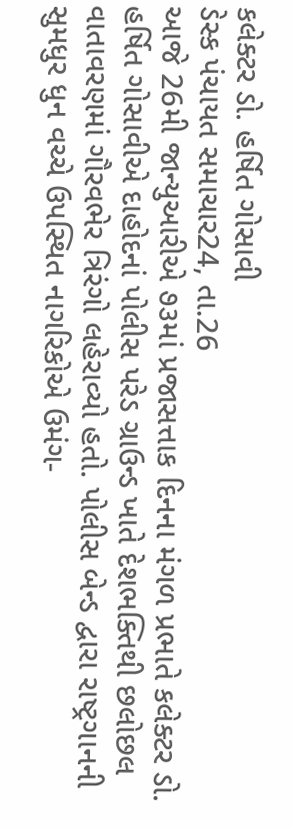કલેક્ટર ડો. હર્ષિત ગોસાવી
ડેસ્ક પંચાયત સમાચાર24, તા.26
આજે 26મી જાન્યુઆરીએ ૭૩માં પ્રજાસત્તાક દિનના મંગળ પ્રભાતે કલેક્ટર ડો. હર્ષિત ગોસાવીએ દાહોદનાં પોલીસ પરેડ ગ્રાઉન્ડ ખાતે દેશભક્તિથી છલોછલ વાતાવરણમાં ગૌરવભેર ત્રિરંગો લહેરાવ્યો હતો. પોલીસ બેન્ડ દ્વારા રાષ્ટ્રગાનની સુમધુર ધુન વચ્ચે ઉપસ્થિત નાગરિકોએ ઉમંગ-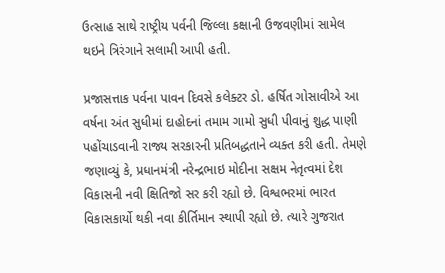ઉત્સાહ સાથે રાષ્ટ્રીય પર્વની જિલ્લા કક્ષાની ઉજવણીમાં સામેલ થઇને ત્રિરંગાને સલામી આપી હતી.

પ્રજાસત્તાક પર્વના પાવન દિવસે કલેક્ટર ડો. હર્ષિત ગોસાવીએ આ વર્ષના અંત સુધીમાં દાહોદનાં તમામ ગામો સુધી પીવાનું શુદ્ધ પાણી પહોંચાડવાની રાજ્ય સરકારની પ્રતિબદ્ધતાને વ્યક્ત કરી હતી. તેમણે જણાવ્યું કે, પ્રધાનમંત્રી નરેન્દ્રભાઇ મોદીના સક્ષમ નેતૃત્વમાં દેશ વિકાસની નવી ક્ષિતિજો સર કરી રહ્યો છે. વિશ્વભરમાં ભારત વિકાસકાર્યો થકી નવા કીર્તિમાન સ્થાપી રહ્યો છે. ત્યારે ગુજરાત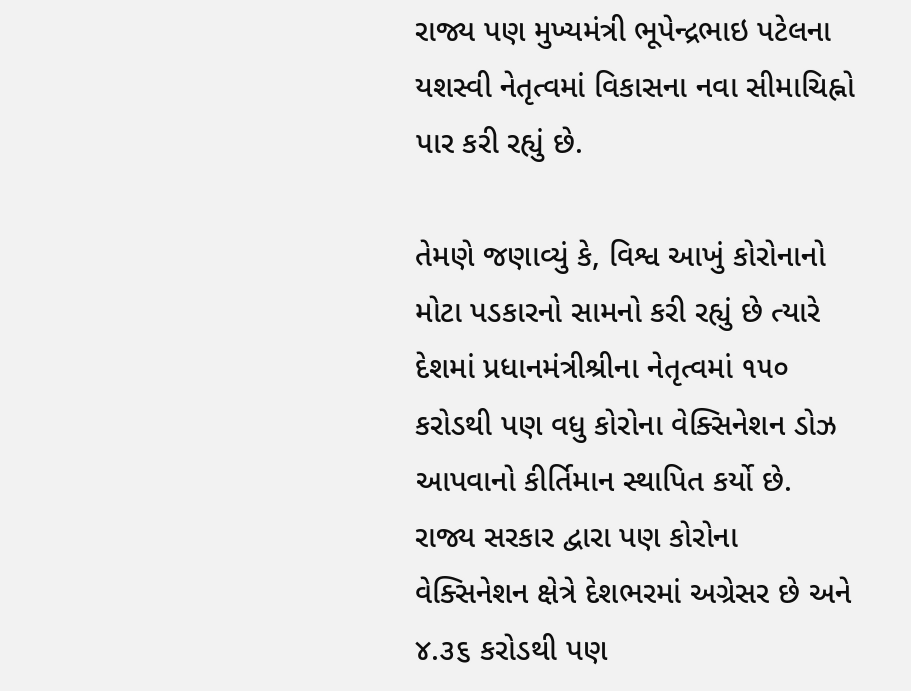રાજ્ય પણ મુખ્યમંત્રી ભૂપેન્દ્રભાઇ પટેલના યશસ્વી નેતૃત્વમાં વિકાસના નવા સીમાચિહ્નો પાર કરી રહ્યું છે.

તેમણે જણાવ્યું કે, વિશ્વ આખું કોરોનાનો મોટા પડકારનો સામનો કરી રહ્યું છે ત્યારે દેશમાં પ્રધાનમંત્રીશ્રીના નેતૃત્વમાં ૧૫૦ કરોડથી પણ વધુ કોરોના વેક્સિનેશન ડોઝ આપવાનો કીર્તિમાન સ્થાપિત કર્યો છે. રાજ્ય સરકાર દ્વારા પણ કોરોના વેક્સિનેશન ક્ષેત્રે દેશભરમાં અગ્રેસર છે અને ૪.૩૬ કરોડથી પણ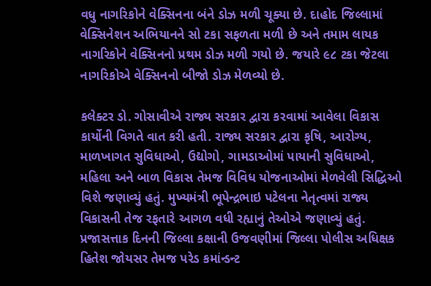વધુ નાગરિકોને વેક્સિનના બંને ડોઝ મળી ચૂક્યા છે. દાહોદ જિલ્લામાં વેક્સિનેશન અભિયાનને સો ટકા સફળતા મળી છે અને તમામ લાયક નાગરિકોને વેક્સિનનો પ્રથમ ડોઝ મળી ગયો છે. જયારે ૯૮ ટકા જેટલા નાગરિકોએ વેક્સિનનો બીજો ડોઝ મેળવ્યો છે.

કલેક્ટર ડો. ગોસાવીએ રાજ્ય સરકાર દ્વારા કરવામાં આવેલા વિકાસ કાર્યોની વિગતે વાત કરી હતી. રાજ્ય સરકાર દ્વારા કૃષિ, આરોગ્ય, માળખાગત સુવિધાઓ, ઉદ્યોગો, ગામડાઓમાં પાયાની સુવિધાઓ, મહિલા અને બાળ વિકાસ તેમજ વિવિધ યોજનાઓમાં મેળવેલી સિદ્ધિઓ વિશે જણાવ્યું હતું. મુખ્યમંત્રી ભૂપેન્દ્રભાઇ પટેલના નેતૃત્વમાં રાજ્ય વિકાસની તેજ રફતારે આગળ વધી રહ્યાનું તેઓએ જણાવ્યું હતું.
પ્રજાસત્તાક દિનની જિલ્લા કક્ષાની ઉજવણીમાં જિલ્લા પોલીસ અધિક્ષક હિતેશ જોયસર તેમજ પરેડ કમાંન્ડન્ટ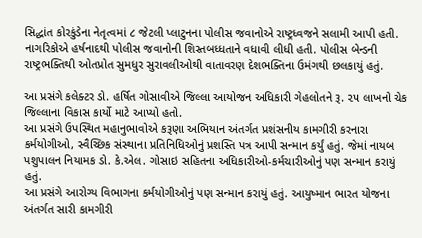સિદ્ધાંત કોરકુંડેના નેતૃત્વમાં ૮ જેટલી પ્લાટુનના પોલીસ જવાનોએ રાષ્ટ્રધ્વજને સલામી આપી હતી. નાગરિકોએ હર્ષનાદથી પોલીસ જવાનોની શિસ્તબધ્ધતાને વધાવી લીધી હતી. પોલીસ બેન્ડની રાષ્ટ્રભક્તિથી ઓતપ્રોત સુમધુર સુરાવલીઓથી વાતાવરણ દેશભક્તિના ઉમંગથી છલકાયું હતું.

આ પ્રસંગે કલેક્ટર ડો. હર્ષિત ગોસાવીએ જિલ્લા આયોજન અધિકારી ગેહલોતને રૂ. ૨૫ લાખનો ચેક જિલ્લાના વિકાસ કાર્યો માટે આપ્યો હતો.
આ પ્રસંગે ઉપસ્થિત મહાનુભાવોએ કરૂણા અભિયાન અંતર્ગત પ્રશંસનીય કામગીરી કરનારા કર્મયોગીઓ, સ્વૈચ્છિક સંસ્થાના પ્રતિનિધિઓનું પ્રશસ્તિ પત્ર આપી સન્માન કર્યું હતું. જેમાં નાયબ પશુપાલન નિયામક ડો. કે.એલ. ગોસાઇ સહિતના અધિકારીઓ-કર્મચારીઓનું પણ સન્માન કરાયું હતું.
આ પ્રસંગે આરોગ્ય વિભાગના કર્મયોગીઓનું પણ સન્માન કરાયું હતું. આયુષ્માન ભારત યોજના અંતર્ગત સારી કામગીરી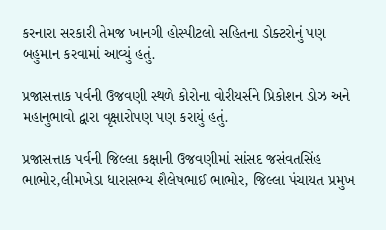કરનારા સરકારી તેમજ ખાનગી હોસ્પીટલો સહિતના ડોક્ટરોનું પણ બહુમાન કરવામાં આવ્યું હતું.

પ્રજાસત્તાક પર્વની ઉજવણી સ્થળે કોરોના વોરીયર્સને પ્રિકોશન ડોઝ અને મહાનુભાવો દ્વારા વૃક્ષારોપણ પણ કરાયું હતું.

પ્રજાસત્તાક પર્વની જિલ્લા કક્ષાની ઉજવણીમાં સાંસદ જસંવતસિંહ ભાભોર,લીમખેડા ધારાસભ્ય શૈલેષભાઈ ભાભોર, જિલ્લા પંચાયત પ્રમુખ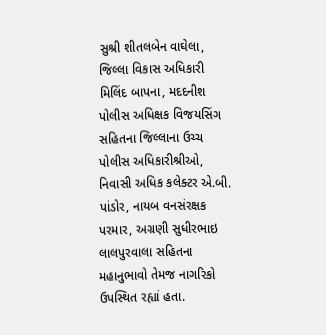સુશ્રી શીતલબેન વાઘેલા, જિલ્લા વિકાસ અધિકારી મિલિંદ બાપના, મદદનીશ પોલીસ અધિક્ષક વિજયસિંગ સહિતના જિલ્લાના ઉચ્ચ પોલીસ અધિકારીશ્રીઓ, નિવાસી અધિક કલેક્ટર એ.બી. પાંડોર, નાયબ વનસંરક્ષક પરમાર, અગ્રણી સુધીરભાઇ લાલપુરવાલા સહિતના મહાનુભાવો તેમજ નાગરિકો ઉપસ્થિત રહ્યાં હતા.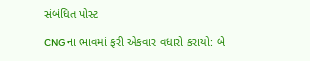સંબંધિત પોસ્ટ

CNGના ભાવમાં ફરી એકવાર વધારો કરાયો: બે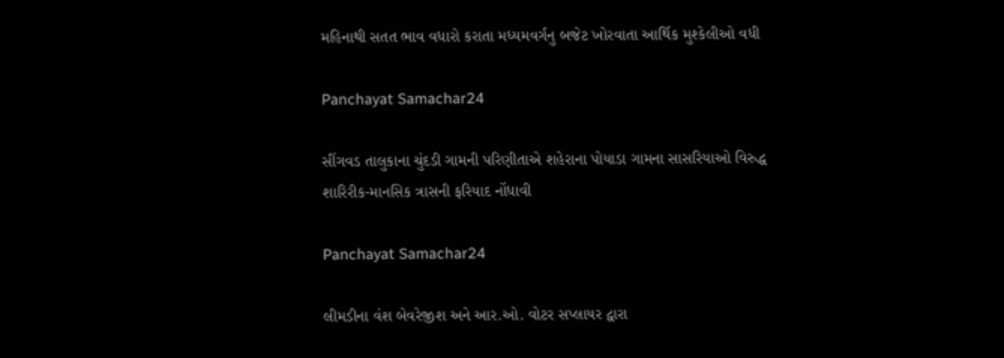મહિનાથી સતત ભાવ વધારો કરાતા મધ્યમવર્ગનુ બજેટ ખોરવાતા આર્થિક મુશ્કેલીઓ વધી

Panchayat Samachar24

સીંગવડ તાલુકાના ચુંદડી ગામની પરિણીતાએ શહેરાના પોયાડા ગામના સાસરિયાઓ વિરુદ્ધ શારિરીક-માનસિક ત્રાસની ફરિયાદ નોંધાવી

Panchayat Samachar24

લીમડીના વંશ બેવરેજીશ અને આર.ઓ. વોટર સપ્લાયર દ્વારા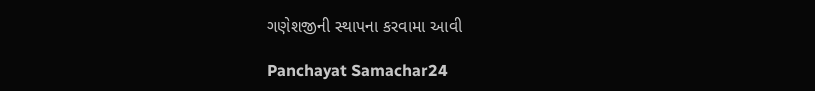ગણેશજીની સ્થાપના કરવામા આવી

Panchayat Samachar24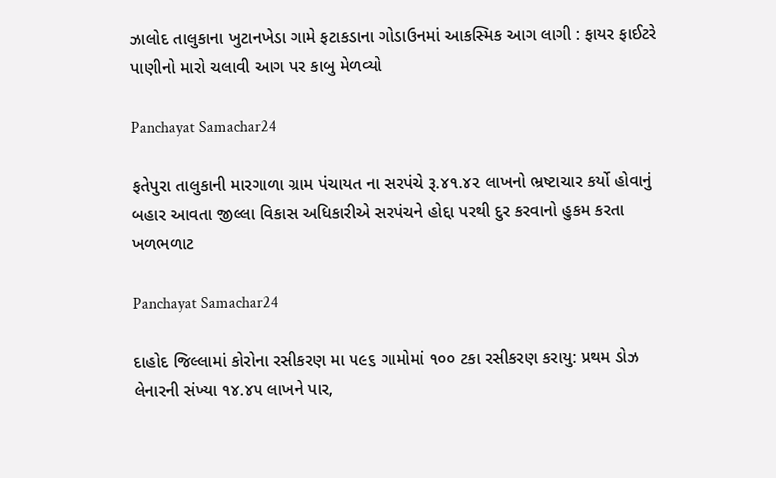ઝાલોદ તાલુકાના ખુટાનખેડા ગામે ફટાકડાના ગોડાઉનમાં આકસ્મિક આગ લાગી : ફાયર ફાઈટરે પાણીનો મારો ચલાવી આગ પર કાબુ મેળવ્યો

Panchayat Samachar24

ફતેપુરા તાલુકાની મારગાળા ગ્રામ પંચાયત ના સરપંચે રૂ.૪૧.૪૨ લાખનો ભ્રષ્ટાચાર કર્યો હોવાનું બહાર આવતા જીલ્લા વિકાસ અધિકારીએ સરપંચને હોદ્દા પરથી દુર કરવાનો હુકમ કરતા ખળભળાટ

Panchayat Samachar24

દાહોદ જિલ્લામાં કોરોના રસીકરણ મા ૫૯૬ ગામોમાં ૧૦૦ ટકા રસીકરણ કરાયુ: પ્રથમ ડોઝ લેનારની સંખ્યા ૧૪.૪૫ લાખને પાર,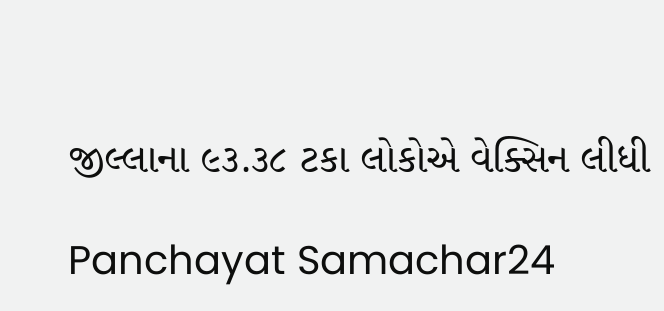જીલ્લાના ૯૩.૩૮ ટકા લોકોએ વેક્સિન લીધી

Panchayat Samachar24